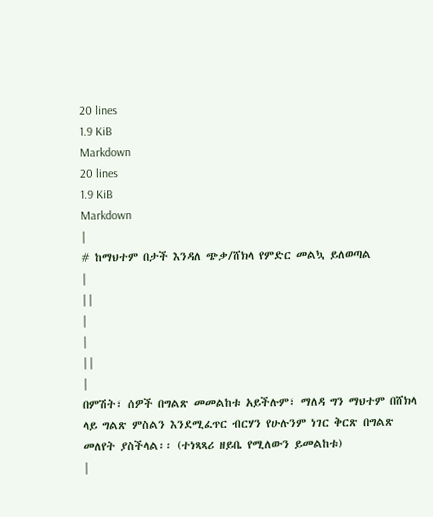20 lines
1.9 KiB
Markdown
20 lines
1.9 KiB
Markdown
|
# ከማህተም በታች እንዳለ ጭቃ/ሸክላ የምድር መልኳ ይለወጣል
|
||
|
|
||
|
በምሽት፣ ሰዎች በግልጽ መመልከቱ አይችሉም፣ ማለዳ ግን ማህተም በሸክላ ላይ ግልጽ ምስልን እንደሚፈጥር ብርሃን የሁሉንም ነገር ቅርጽ በግልጽ መለየት ያስችላል፡፡ (ተነጻጻሪ ዘይቤ የሚለውን ይመልከቱ)
|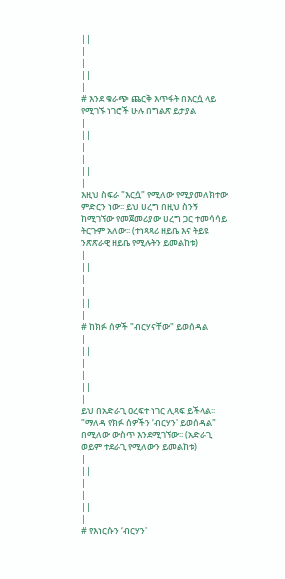||
|
|
||
|
# እንደ ቁራጭ ጨርቅ እጥፋት በእርሷ ላይ የሚገኙ ነገሮች ሁሉ በግልጽ ይታያል
|
||
|
|
||
|
እዚህ ስፍራ "እርሷ" የሚለው የሚያመለክተው ምድርን ነው፡፡ ይህ ሀረግ በዚህ ስንኝ ከሚገኘው የመጀመሪያው ሀረግ ጋር ተመሳሳይ ትርጉም አለው፡፡ (ተነጻጻሪ ዘይቤ እና ትይዩ ንጽጽራዊ ዘይቤ የሚሉትን ይመልከቱ)
|
||
|
|
||
|
# ከክፉ ሰዎች "ብርሃናቸው" ይወሰዳል
|
||
|
|
||
|
ይህ በአድራጊ ዐረፍተ ነገር ሊጻፍ ይችላል፡፡ "ማለዳ የክፉ ሰዎችን ‘ብርሃን' ይወሰዳል" በሚለው ውስጥ እንደሚገኘው፡፡ (አድራጊ ወይም ተደራጊ የሚለውን ይመልከቱ)
|
||
|
|
||
|
# የእነርሱን ‘ብርሃን'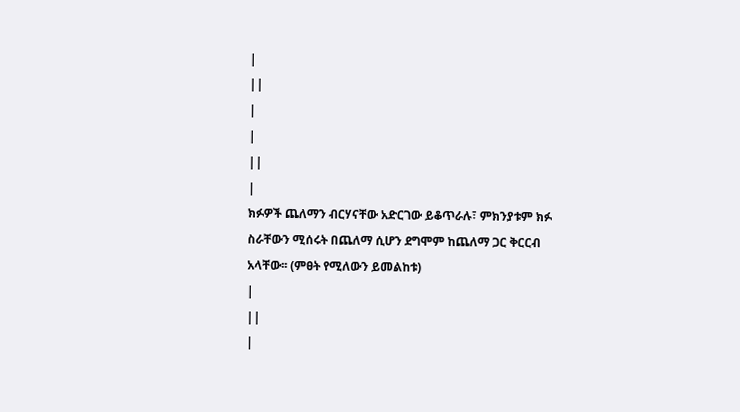|
||
|
|
||
|
ክፉዎች ጨለማን ብርሃናቸው አድርገው ይቆጥራሉ፣ ምክንያቱም ክፉ ስራቸውን ሚሰሩት በጨለማ ሲሆን ደግሞም ከጨለማ ጋር ቅርርብ አላቸው፡፡ (ምፀት የሚለውን ይመልከቱ)
|
||
|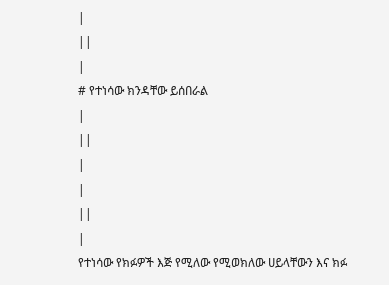|
||
|
# የተነሳው ክንዳቸው ይሰበራል
|
||
|
|
||
|
የተነሳው የክፉዎች እጅ የሚለው የሚወክለው ሀይላቸውን እና ክፉ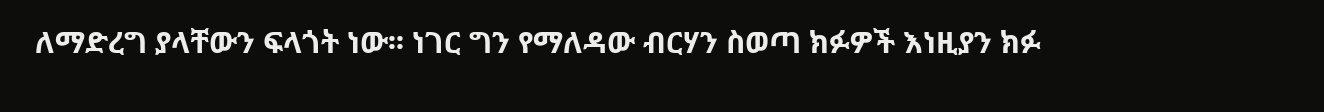ለማድረግ ያላቸውን ፍላጎት ነው፡፡ ነገር ግን የማለዳው ብርሃን ስወጣ ክፉዎች እነዚያን ክፉ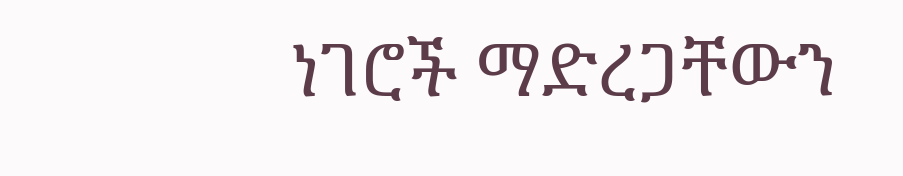ነገሮች ማድረጋቸውን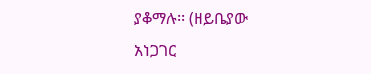ያቆማሉ፡፡ (ዘይቤያው አነጋገር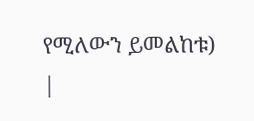የሚለውን ይመልከቱ)
|